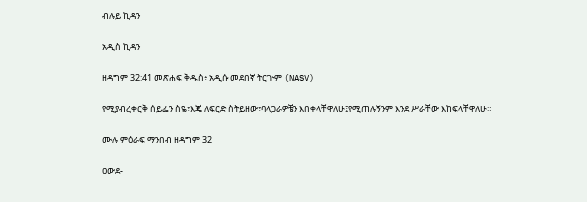ብሉይ ኪዳን

አዲስ ኪዳን

ዘዳግም 32:41 መጽሐፍ ቅዱስ፥ አዲሱ መደበኛ ትርጒም (NASV)

የሚያብረቀርቅ ሰይፌን ስዬ፣እጄ ለፍርድ ስትይዘው፣ባላጋራዎቼን እበቀላቸዋለሁ፤የሚጠሉኝንም እንደ ሥራቸው እከፍላቸዋለሁ።

ሙሉ ምዕራፍ ማንበብ ዘዳግም 32

ዐውደ-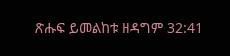ጽሑፍ ይመልከቱ ዘዳግም 32:41